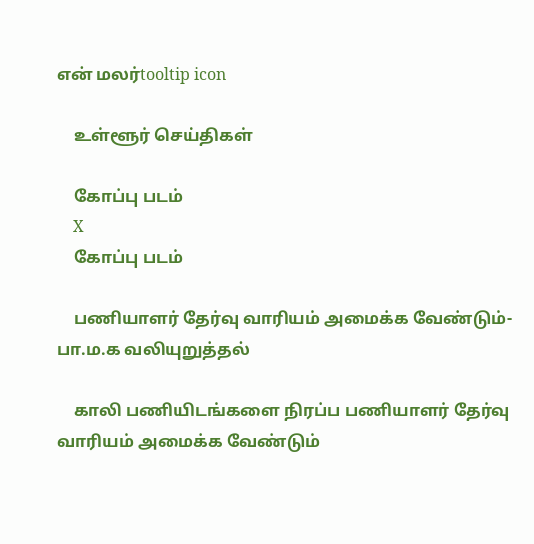என் மலர்tooltip icon

    உள்ளூர் செய்திகள்

    கோப்பு படம்
    X
    கோப்பு படம்

    பணியாளர் தேர்வு வாரியம் அமைக்க வேண்டும்-பா.ம.க வலியுறுத்தல்

    காலி பணியிடங்களை நிரப்ப பணியாளர் தேர்வு வாரியம் அமைக்க வேண்டும்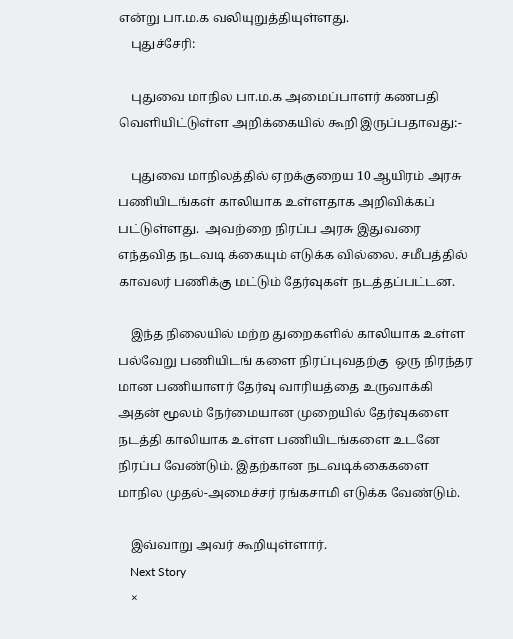என்று பா.ம.க வலியுறுத்தியுள்ளது.
    புதுச்சேரி:

    புதுவை மாநில பா.ம.க அமைப்பாளர் கணபதி வெளியிட்டுள்ள அறிக்கையில் கூறி இருப்பதாவது:-

    புதுவை மாநிலத்தில் ஏறக்குறைய 10 ஆயிரம் அரசு பணியிடங்கள் காலியாக உள்ளதாக அறிவிக்கப் பட்டுள்ளது.  அவற்றை நிரப்ப அரசு இதுவரை எந்தவித நடவடி க்கையும் எடுக்க வில்லை. சமீபத்தில் காவலர் பணிக்கு மட்டும் தேர்வுகள் நடத்தப்பட்டன.

    இந்த நிலையில் மற்ற துறைகளில் காலியாக உள்ள பல்வேறு பணியிடங் களை நிரப்புவதற்கு  ஒரு நிரந்தர மான பணியாளர் தேர்வு வாரியத்தை உருவாக்கி அதன் மூலம் நேர்மையான முறையில் தேர்வுகளை நடத்தி காலியாக உள்ள பணியிடங்களை உடனே நிரப்ப வேண்டும். இதற்கான நடவடிக்கைகளை மாநில முதல்-அமைச்சர் ரங்கசாமி எடுக்க வேண்டும்.

    இவ்வாறு அவர் கூறியுள்ளார்.
    Next Story
    ×